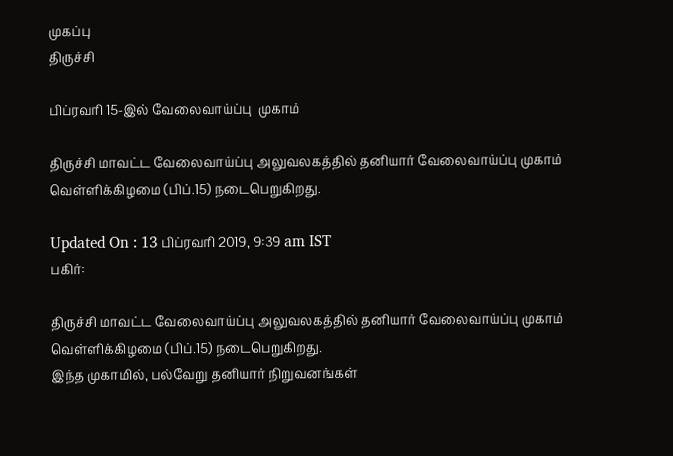முகப்பு
திருச்சி

பிப்ரவரி 15-இல் வேலைவாய்ப்பு  முகாம்

திருச்சி மாவட்ட வேலைவாய்ப்பு அலுவலகத்தில் தனியார் வேலைவாய்ப்பு முகாம் வெள்ளிக்கிழமை (பிப்.15) நடைபெறுகிறது.

Updated On : 13 பிப்ரவரி 2019, 9:39 am IST
பகிர்:

திருச்சி மாவட்ட வேலைவாய்ப்பு அலுவலகத்தில் தனியார் வேலைவாய்ப்பு முகாம் வெள்ளிக்கிழமை (பிப்.15) நடைபெறுகிறது.
இந்த முகாமில், பல்வேறு தனியார் நிறுவனங்கள்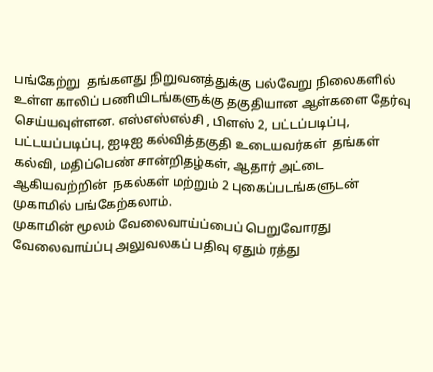பங்கேற்று  தங்களது நிறுவனத்துக்கு பல்வேறு நிலைகளில் உள்ள காலிப் பணியிடங்களுக்கு தகுதியான ஆள்களை தேர்வு செய்யவுள்ளன. எஸ்எஸ்எல்சி , பிளஸ் 2, பட்டப்படிப்பு, பட்டயப்படிப்பு, ஐடிஐ கல்வித்தகுதி உடையவர்கள்  தங்கள் கல்வி, மதிப்பெண் சான்றிதழ்கள், ஆதார் அட்டை  ஆகியவற்றின்  நகல்கள் மற்றும் 2 புகைப்படங்களுடன் முகாமில் பங்கேற்கலாம்.
முகாமின் மூலம் வேலைவாய்ப்பைப் பெறுவோரது வேலைவாய்ப்பு அலுவலகப் பதிவு ஏதும் ரத்து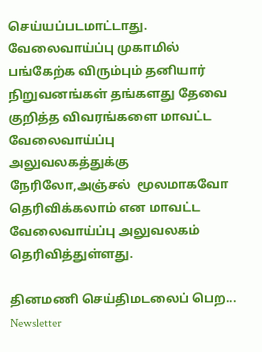செய்யப்படமாட்டாது.  வேலைவாய்ப்பு முகாமில் பங்கேற்க விரும்பும் தனியார் நிறுவனங்கள் தங்களது தேவை குறித்த விவரங்களை மாவட்ட வேலைவாய்ப்பு அலுவலகத்துக்கு நேரிலோ,அஞ்சல்  மூலமாகவோ தெரிவிக்கலாம் என மாவட்ட வேலைவாய்ப்பு அலுவலகம் தெரிவித்துள்ளது.

தினமணி செய்திமடலைப் பெற... Newsletter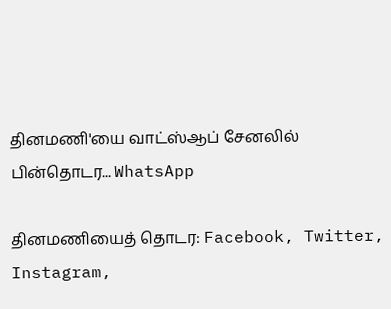தினமணி'யை வாட்ஸ்ஆப் சேனலில் பின்தொடர... WhatsApp

தினமணியைத் தொடர: Facebook, Twitter, Instagram,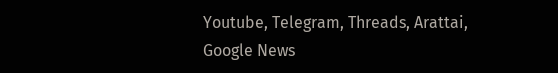Youtube, Telegram, Threads, Arattai, Google News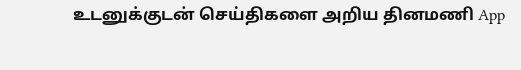உடனுக்குடன் செய்திகளை அறிய தினமணி App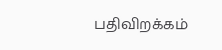பதிவிறக்கம்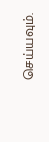செய்யவும்.